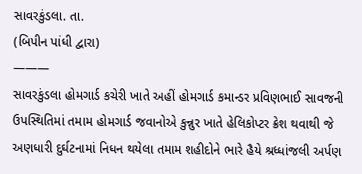સાવરકુંડલા. તા.
(બિપીન પાંધી દ્વારા)
———
સાવરકુંડલા હોમગાર્ડ કચેરી ખાતે અહીં હોમગાર્ડ કમાન્ડર પ્રવિણભાઈ સાવજની ઉપસ્થિતિમાં તમામ હોમગાર્ડ જવાનોએ કુન્નુર ખાતે હેલિકોપ્ટર ક્રેશ થવાથી જે અણધારી દુર્ઘટનામાં નિધન થયેલા તમામ શહીદોને ભારે હૈયે શ્રધ્ધાંજલી અર્પણ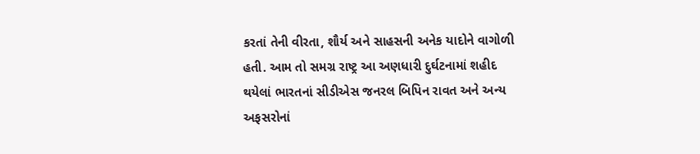કરતાં તેની વીરતા, શૌર્ય અને સાહસની અનેક યાદોને વાગોળી હતી. આમ તો સમગ્ર રાષ્ટ્ર આ અણધારી દુર્ઘટનામાં શહીદ થયેલાં ભારતનાં સીડીએસ જનરલ બિપિન રાવત અને અન્ય અફસરોનાં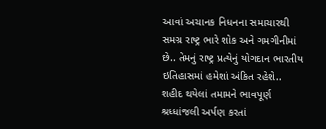આવાં અચાનક નિધનના સમાચારથી સમગ્ર રાષ્ટ્ર ભારે શોક અને ગમગીનીમાં છે.. તેમનું રાષ્ટ્ર પ્રત્યેનું યોગદાન ભારતીય ઇતિહાસમાં હમેશાં અંકિત રહેશે..
શહીદ થયેલાં તમામને ભાવપૂર્ણ શ્રધ્ધાંજલી અર્પણ કરતાં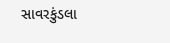સાવરકુંડલા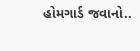હોમગાર્ડ જવાનો..